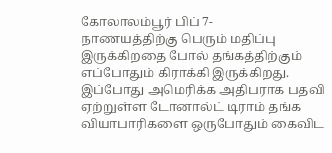கோலாலம்பூர் பிப் 7-
நாணயத்திற்கு பெரும் மதிப்பு இருக்கிறதை போல் தங்கத்திற்கும் எப்போதும் கிராக்கி இருக்கிறது.
இப்போது அமெரிக்க அதிபராக பதவி ஏற்றுள்ள டோனால்ட் டிராம் தங்க வியாபாரிகளை ஒருபோதும் கைவிட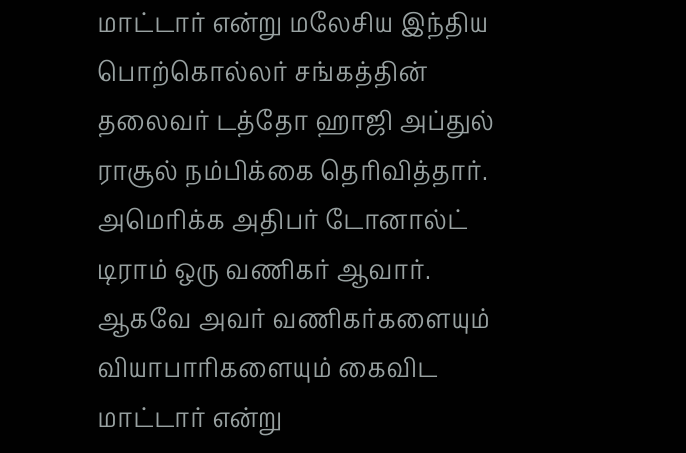மாட்டார் என்று மலேசிய இந்திய பொற்கொல்லர் சங்கத்தின் தலைவர் டத்தோ ஹாஜி அப்துல் ராசூல் நம்பிக்கை தெரிவித்தார்.
அமெரிக்க அதிபர் டோனால்ட் டிராம் ஒரு வணிகர் ஆவார்.
ஆகவே அவர் வணிகர்களையும் வியாபாரிகளையும் கைவிட மாட்டார் என்று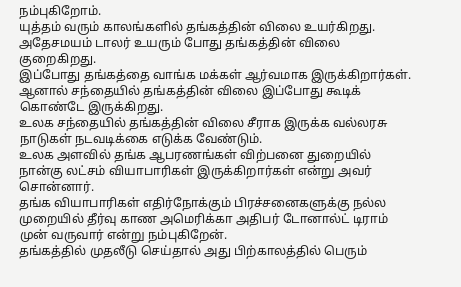நம்புகிறோம்.
யுத்தம் வரும் காலங்களில் தங்கத்தின் விலை உயர்கிறது.
அதேசமயம் டாலர் உயரும் போது தங்கத்தின் விலை குறைகிறது.
இப்போது தங்கத்தை வாங்க மக்கள் ஆர்வமாக இருக்கிறார்கள்.
ஆனால் சந்தையில் தங்கத்தின் விலை இப்போது கூடிக் கொண்டே இருக்கிறது.
உலக சந்தையில் தங்கத்தின் விலை சீராக இருக்க வல்லரசு நாடுகள் நடவடிக்கை எடுக்க வேண்டும்.
உலக அளவில் தங்க ஆபரணங்கள் விற்பனை துறையில் நான்கு லட்சம் வியாபாரிகள் இருக்கிறார்கள் என்று அவர் சொன்னார்.
தங்க வியாபாரிகள் எதிர்நோக்கும் பிரச்சனைகளுக்கு நல்ல முறையில் தீர்வு காண அமெரிக்கா அதிபர் டோனால்ட் டிராம் முன் வருவார் என்று நம்புகிறேன்.
தங்கத்தில் முதலீடு செய்தால் அது பிற்காலத்தில் பெரும்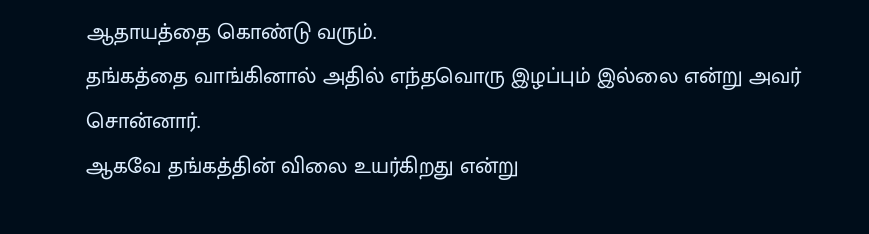ஆதாயத்தை கொண்டு வரும்.
தங்கத்தை வாங்கினால் அதில் எந்தவொரு இழப்பும் இல்லை என்று அவர் சொன்னார்.
ஆகவே தங்கத்தின் விலை உயர்கிறது என்று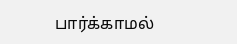பார்க்காமல்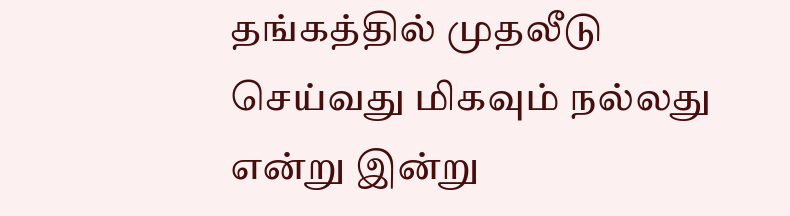தங்கத்தில் முதலீடு செய்வது மிகவும் நல்லது என்று இன்று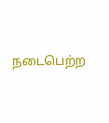நடைபெற்ற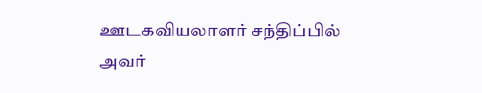ஊடகவியலாளர் சந்திப்பில் அவர்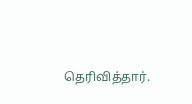தெரிவித்தார்.